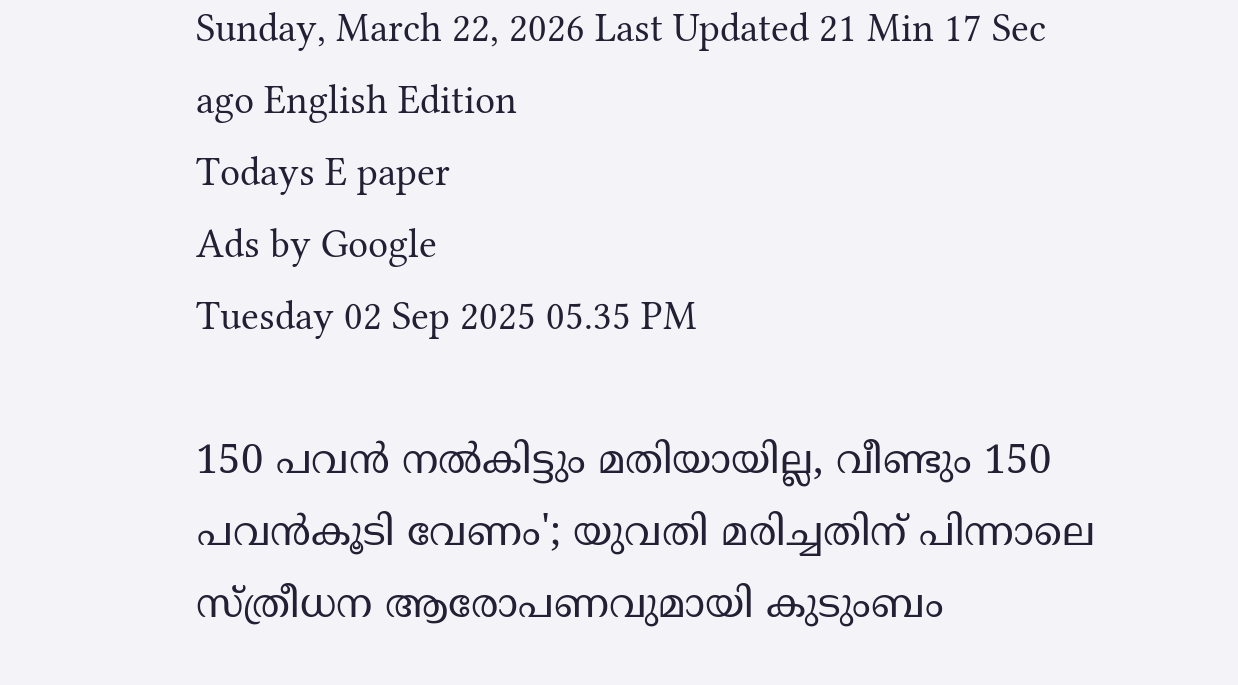Sunday, March 22, 2026 Last Updated 21 Min 17 Sec ago English Edition
Todays E paper
Ads by Google
Tuesday 02 Sep 2025 05.35 PM

150 പവൻ നൽകിട്ടും മതിയായില്ല, വീണ്ടും 150 പവൻകൂടി വേണം'; യുവതി മരിച്ചതിന് പിന്നാലെ സ്ത്രീധന ആരോപണവുമായി കുടുംബം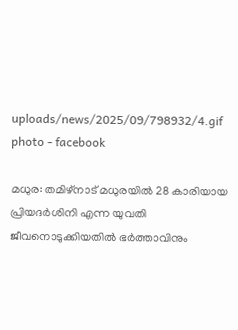uploads/news/2025/09/798932/4.gif
photo - facebook

മധുര: തമിഴ്നാട് മധുരയിൽ 28 കാരിയായ പ്രിയദർശിനി എന്ന യുവതി ജീവനൊടുക്കിയതിൽ ഭർത്താവിനും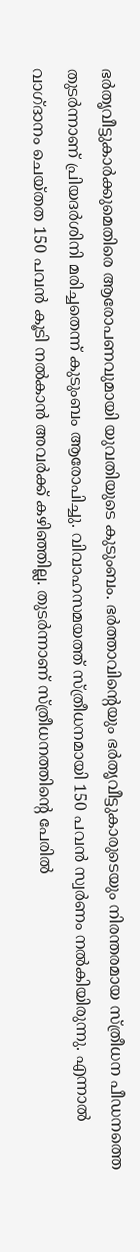ഭർതൃവീട്ടുകാർക്കുമെതിരെ ആരോപണവുമായി യുവതിയുടെ കുടുംബം. ഭർത്താവിന്റെയും ഭർതൃവീട്ടുകാരുടെയും നിരന്തരമായ സ്ത്രീധന പീഡനത്തെ തുടർന്നാണ് പ്രിയദർശിനി മരിച്ചതെന്ന് കുടുംബം ആരോപിച്ചു. വിവാഹസമയത്ത് സ്ത്രീധനമായി 150 പവൻ സ്വർണം നൽകിയിരുന്നു. എന്നാല്‍ വാഗ്ദാനം ചെയ്തത 150 പവൻ കൂടി നൽകാൻ അവർക്ക് കഴിഞ്ഞില്ല. തുടർന്നാണ് സ്ത്രീധനത്തിന്റെ പേരിൽ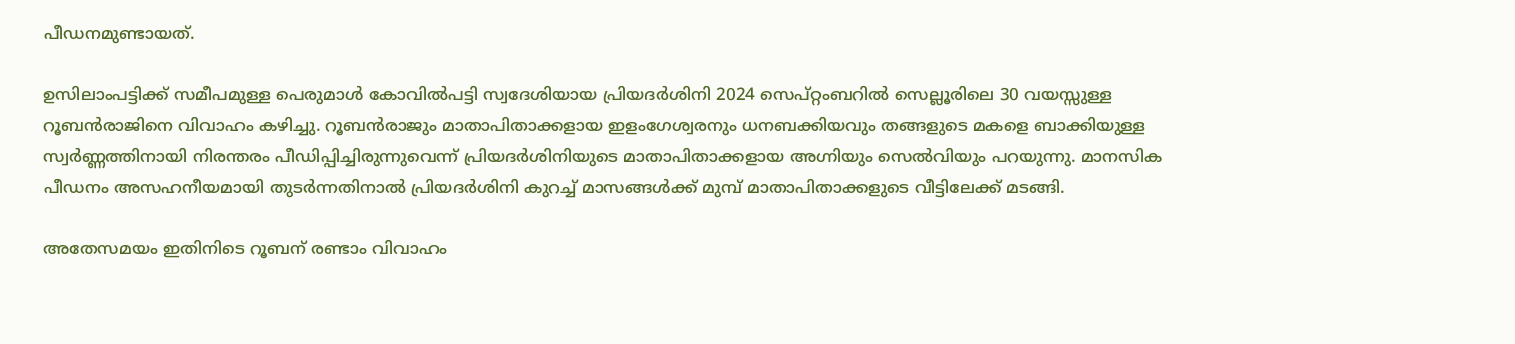പീഡനമുണ്ടായത്.

ഉസിലാംപട്ടിക്ക് സമീപമുള്ള പെരുമാൾ കോവിൽപട്ടി സ്വദേശിയായ പ്രിയദർശിനി 2024 സെപ്റ്റംബറിൽ സെല്ലൂരിലെ 30 വയസ്സുള്ള റൂബൻരാജിനെ വിവാഹം കഴിച്ചു. റൂബൻരാജും മാതാപിതാക്കളായ ഇളംഗേശ്വരനും ധനബക്കിയവും തങ്ങളുടെ മകളെ ബാക്കിയുള്ള സ്വർണ്ണത്തിനായി നിരന്തരം പീഡിപ്പിച്ചിരുന്നുവെന്ന് പ്രിയദർശിനിയുടെ മാതാപിതാക്കളായ അഗ്നിയും സെൽവിയും പറയുന്നു. മാനസിക പീഡനം അസഹനീയമായി തുടര്‍ന്നതിനാൽ പ്രിയദർശിനി കുറച്ച് മാസങ്ങൾക്ക് മുമ്പ് മാതാപിതാക്കളുടെ വീട്ടിലേക്ക് മടങ്ങി.

അതേസമയം ഇതിനിടെ റൂബന് രണ്ടാം വിവാഹം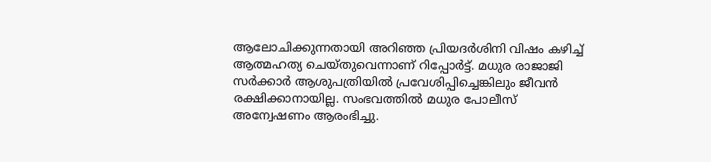ആലോചിക്കുന്നതായി അറിഞ്ഞ പ്രിയദർശിനി വിഷം കഴിച്ച് ആത്മഹത്യ ചെയ്തുവെന്നാണ് റിപ്പോർട്ട്. മധുര രാജാജി സർക്കാർ ആശുപത്രിയിൽ പ്രവേശിപ്പിച്ചെങ്കിലും ജീവൻ രക്ഷിക്കാനായില്ല. സംഭവത്തിൽ മധുര പോലീസ് അന്വേഷണം ആരംഭിച്ചു.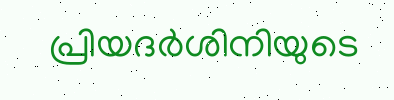പ്രിയദർശിനിയുടെ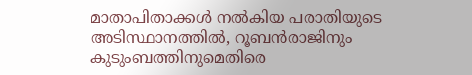മാതാപിതാക്കൾ നൽകിയ പരാതിയുടെ അടിസ്ഥാനത്തിൽ, റൂബൻരാജിനും കുടുംബത്തിനുമെതിരെ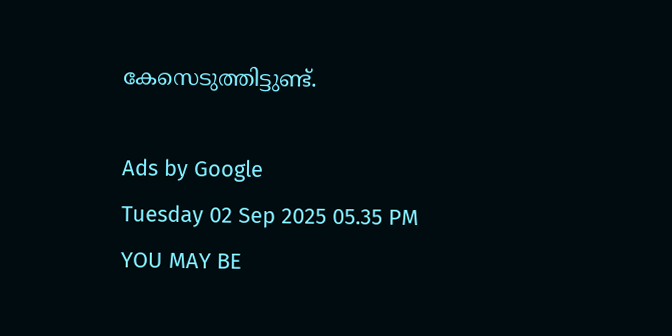കേസെടുത്തിട്ടുണ്ട്.

Ads by Google
Tuesday 02 Sep 2025 05.35 PM
YOU MAY BE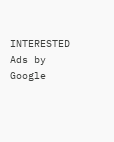INTERESTED
Ads by Google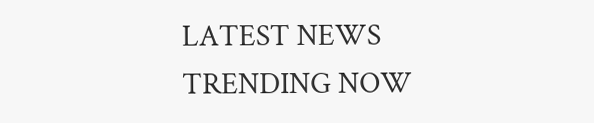LATEST NEWS
TRENDING NOW